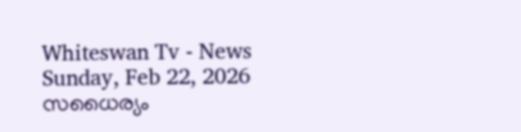Whiteswan Tv - News
Sunday, Feb 22, 2026
സധൈര്യം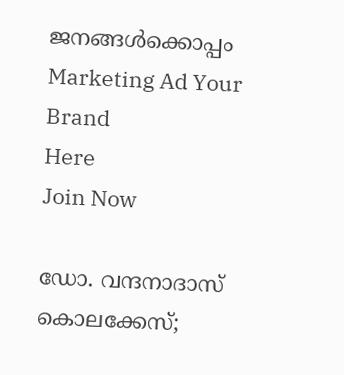ജനങ്ങൾക്കൊപ്പം
Marketing Ad Your Brand
Here
Join Now

ഡോ. വന്ദനാദാസ് കൊലക്കേസ്;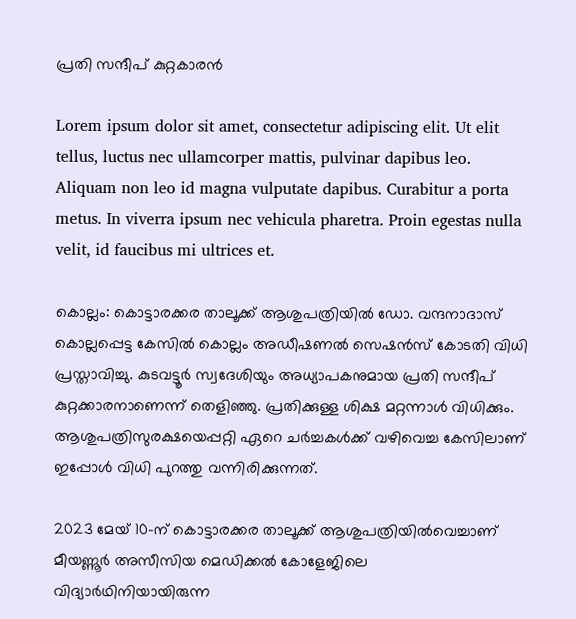പ്രതി സന്ദീപ് കുറ്റകാരൻ

Lorem ipsum dolor sit amet, consectetur adipiscing elit. Ut elit tellus, luctus nec ullamcorper mattis, pulvinar dapibus leo. Aliquam non leo id magna vulputate dapibus. Curabitur a porta metus. In viverra ipsum nec vehicula pharetra. Proin egestas nulla velit, id faucibus mi ultrices et.

കൊല്ലം: കൊട്ടാരക്കര താലൂക്ക് ആശുപത്രിയിൽ ഡോ. വന്ദനാദാസ് കൊല്ലപ്പെട്ട കേസിൽ കൊല്ലം അഡീഷണൽ സെഷൻസ് കോടതി വിധി പ്രസ്താവിച്ചു. കുടവട്ടൂർ സ്വദേശിയും അധ്യാപകനുമായ പ്രതി സന്ദീപ് കുറ്റക്കാരനാണെന്ന് തെളിഞ്ഞു. പ്രതിക്കുള്ള ശിക്ഷ മറ്റന്നാൾ വിധിക്കും. ആശുപത്രിസുരക്ഷയെപ്പറ്റി ഏറെ ചർച്ചകൾക്ക് വഴിവെച്ച കേസിലാണ് ഇപ്പോൾ വിധി പുറത്തു വന്നിരിക്കുന്നത്.

2023 മേയ് 10-ന് കൊട്ടാരക്കര താലൂക്ക് ആശുപത്രിയിൽവെച്ചാണ് മീയണ്ണൂർ അസീസിയ മെഡിക്കൽ കോളേജിലെ വിദ്യാർഥിനിയായിരുന്ന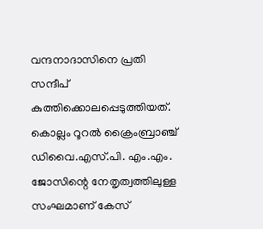വന്ദനാദാസിനെ പ്രതി സന്ദീപ് കുത്തിക്കൊലപ്പെടുത്തിയത്. കൊല്ലം റൂറൽ ക്രൈംബ്രാഞ്ച് ഡിവൈ.എസ്.പി. എം.എം. ജോസിന്റെ നേതൃത്വത്തിലുള്ള സംഘമാണ് കേസ്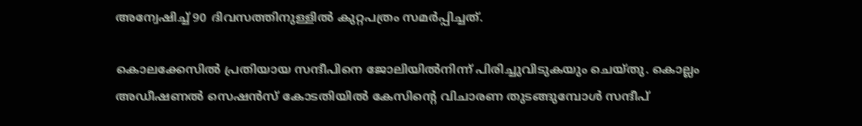അന്വേഷിച്ച് 90 ദിവസത്തിനുള്ളിൽ കുറ്റപത്രം സമർപ്പിച്ചത്.

കൊലക്കേസിൽ പ്രതിയായ സന്ദീപിനെ ജോലിയിൽനിന്ന് പിരിച്ചുവിടുകയും ചെയ്തു. കൊല്ലം അഡീഷണൽ സെഷൻസ് കോടതിയിൽ കേസിന്റെ വിചാരണ തുടങ്ങുമ്പോൾ സന്ദീപ്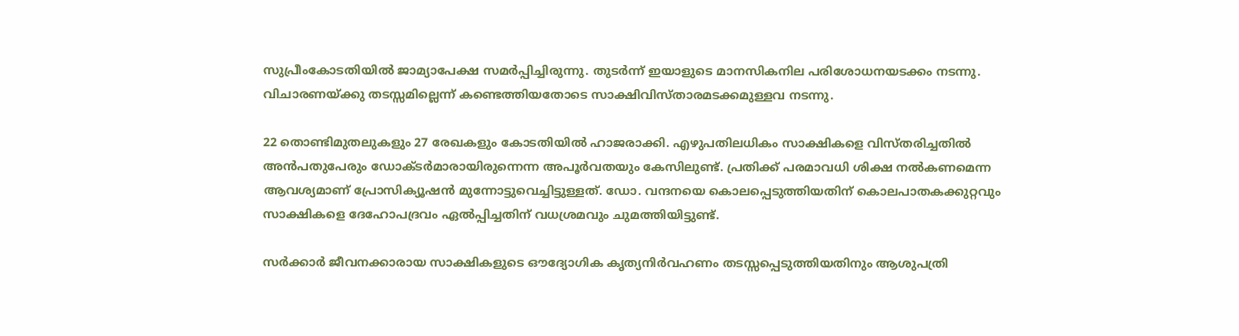സുപ്രീംകോടതിയിൽ ജാമ്യാപേക്ഷ സമർപ്പിച്ചിരുന്നു. തുടർന്ന് ഇയാളുടെ മാനസികനില പരിശോധനയടക്കം നടന്നു. വിചാരണയ്ക്കു തടസ്സമില്ലെന്ന് കണ്ടെത്തിയതോടെ സാക്ഷിവിസ്താരമടക്കമുള്ളവ നടന്നു.

22 തൊണ്ടിമുതലുകളും 27 രേഖകളും കോടതിയിൽ ഹാജരാക്കി. എഴുപതിലധികം സാക്ഷികളെ വിസ്തരിച്ചതിൽ അൻപതുപേരും ഡോക്ടർമാരായിരുന്നെന്ന അപൂർവതയും കേസിലുണ്ട്. പ്രതിക്ക് പരമാവധി ശിക്ഷ നൽകണമെന്ന ആവശ്യമാണ് പ്രോസിക്യൂഷൻ മുന്നോട്ടുവെച്ചിട്ടുള്ളത്. ഡോ. വന്ദനയെ കൊലപ്പെടുത്തിയതിന് കൊലപാതകക്കുറ്റവും സാക്ഷികളെ ദേഹോപദ്രവം ഏൽപ്പിച്ചതിന് വധശ്രമവും ചുമത്തിയിട്ടുണ്ട്.

സർക്കാർ ജീവനക്കാരായ സാക്ഷികളുടെ ഔദ്യോഗിക കൃത്യനിർവഹണം തടസ്സപ്പെടുത്തിയതിനും ആശുപത്രി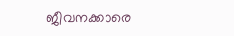ജീവനക്കാരെ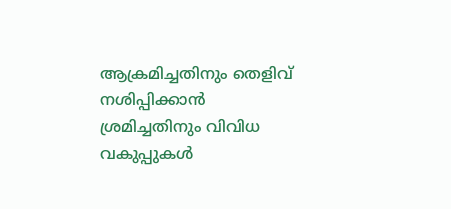ആക്രമിച്ചതിനും തെളിവ് നശിപ്പിക്കാൻ ശ്രമിച്ചതിനും വിവിധ വകുപ്പുകൾ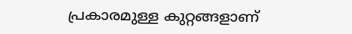പ്രകാരമുള്ള കുറ്റങ്ങളാണ്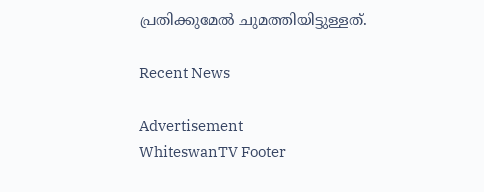പ്രതിക്കുമേൽ ചുമത്തിയിട്ടുള്ളത്.

Recent News

Advertisement
WhiteswanTV Footer